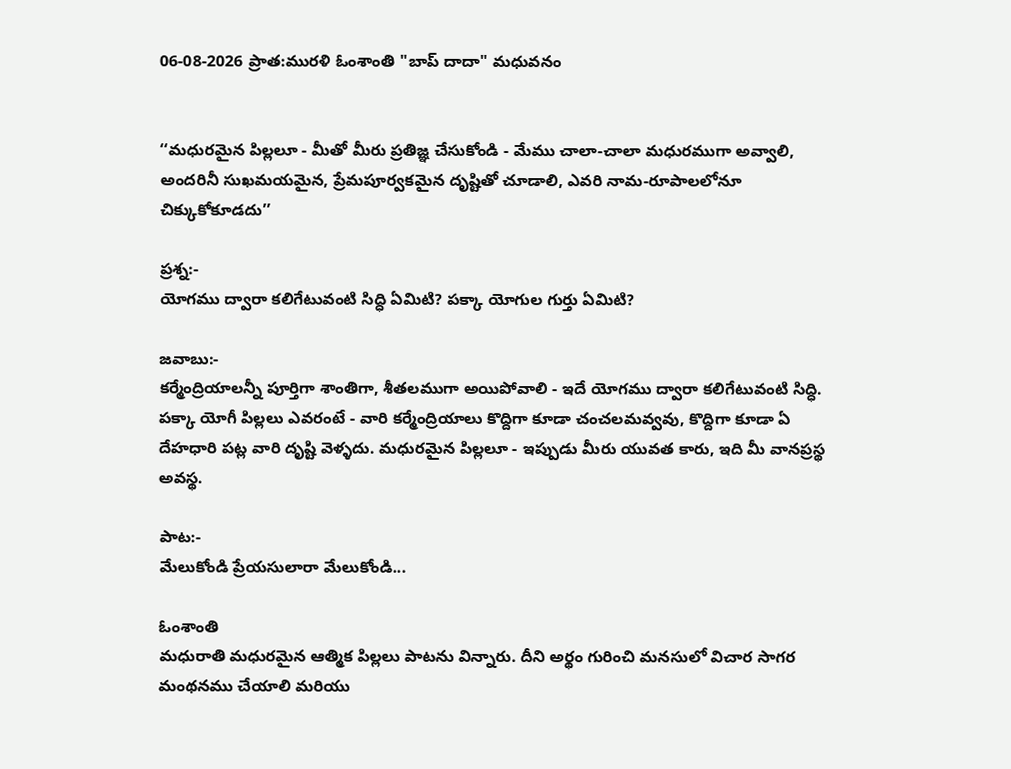06-08-2026 ప్రాత:మురళి ఓంశాంతి "బాప్ దాదా" మధువనం


‘‘మధురమైన పిల్లలూ - మీతో మీరు ప్రతిజ్ఞ చేసుకోండి - మేము చాలా-చాలా మధురముగా అవ్వాలి, అందరినీ సుఖమయమైన, ప్రేమపూర్వకమైన దృష్టితో చూడాలి, ఎవరి నామ-రూపాలలోనూ చిక్కుకోకూడదు’’

ప్రశ్న:-
యోగము ద్వారా కలిగేటువంటి సిద్ధి ఏమిటి? పక్కా యోగుల గుర్తు ఏమిటి?

జవాబు:-
కర్మేంద్రియాలన్నీ పూర్తిగా శాంతిగా, శీతలముగా అయిపోవాలి - ఇదే యోగము ద్వారా కలిగేటువంటి సిద్ధి. పక్కా యోగీ పిల్లలు ఎవరంటే - వారి కర్మేంద్రియాలు కొద్దిగా కూడా చంచలమవ్వవు, కొద్దిగా కూడా ఏ దేహధారి పట్ల వారి దృష్టి వెళ్ళదు. మధురమైన పిల్లలూ - ఇప్పుడు మీరు యువత కారు, ఇది మీ వానప్రస్థ అవస్థ.

పాట:-
మేలుకోండి ప్రేయసులారా మేలుకోండి...

ఓంశాంతి
మధురాతి మధురమైన ఆత్మిక పిల్లలు పాటను విన్నారు. దీని అర్థం గురించి మనసులో విచార సాగర మంథనము చేయాలి మరియు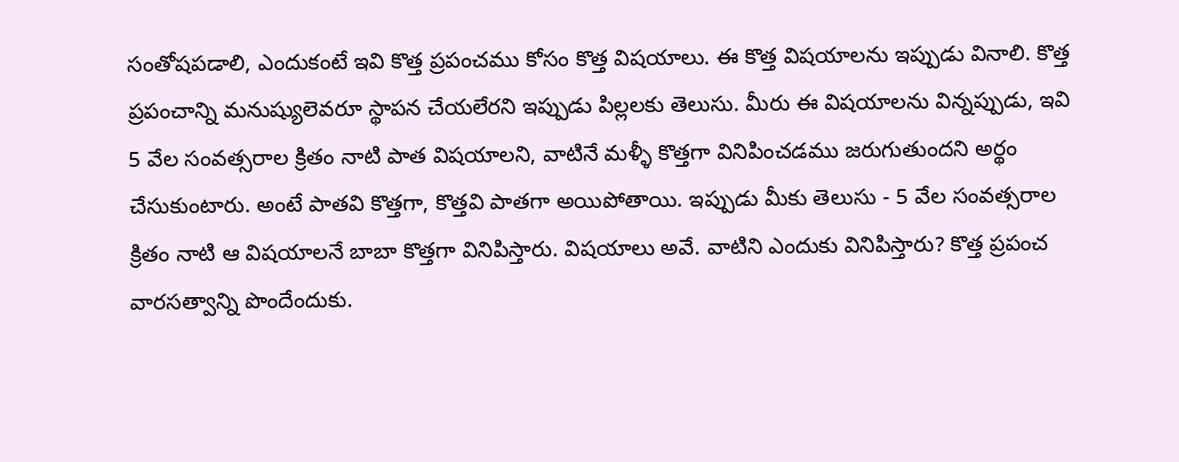సంతోషపడాలి, ఎందుకంటే ఇవి కొత్త ప్రపంచము కోసం కొత్త విషయాలు. ఈ కొత్త విషయాలను ఇప్పుడు వినాలి. కొత్త ప్రపంచాన్ని మనుష్యులెవరూ స్థాపన చేయలేరని ఇప్పుడు పిల్లలకు తెలుసు. మీరు ఈ విషయాలను విన్నప్పుడు, ఇవి 5 వేల సంవత్సరాల క్రితం నాటి పాత విషయాలని, వాటినే మళ్ళీ కొత్తగా వినిపించడము జరుగుతుందని అర్థం చేసుకుంటారు. అంటే పాతవి కొత్తగా, కొత్తవి పాతగా అయిపోతాయి. ఇప్పుడు మీకు తెలుసు - 5 వేల సంవత్సరాల క్రితం నాటి ఆ విషయాలనే బాబా కొత్తగా వినిపిస్తారు. విషయాలు అవే. వాటిని ఎందుకు వినిపిస్తారు? కొత్త ప్రపంచ వారసత్వాన్ని పొందేందుకు.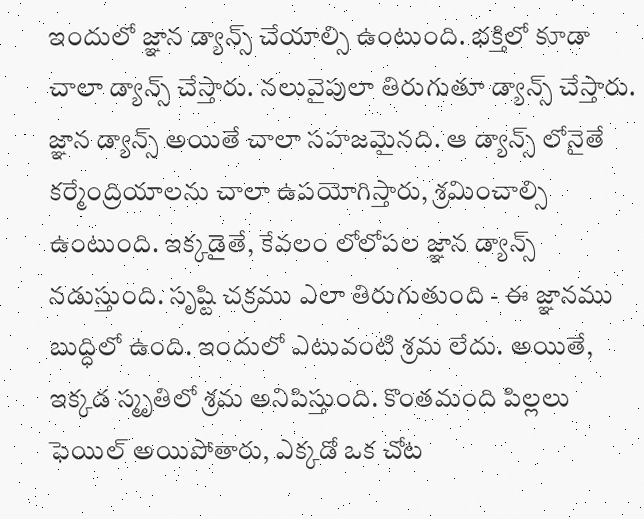ఇందులో జ్ఞాన డ్యాన్స్ చేయాల్సి ఉంటుంది. భక్తిలో కూడా చాలా డ్యాన్స్ చేస్తారు. నలువైపులా తిరుగుతూ డ్యాన్స్ చేస్తారు. జ్ఞాన డ్యాన్స్ అయితే చాలా సహజమైనది. ఆ డ్యాన్స్ లోనైతే కర్మేంద్రియాలను చాలా ఉపయోగిస్తారు, శ్రమించాల్సి ఉంటుంది. ఇక్కడైతే, కేవలం లోలోపల జ్ఞాన డ్యాన్స్ నడుస్తుంది. సృష్టి చక్రము ఎలా తిరుగుతుంది - ఈ జ్ఞానము బుద్ధిలో ఉంది. ఇందులో ఎటువంటి శ్రమ లేదు. అయితే, ఇక్కడ స్మృతిలో శ్రమ అనిపిస్తుంది. కొంతమంది పిల్లలు ఫెయిల్ అయిపోతారు, ఎక్కడో ఒక చోట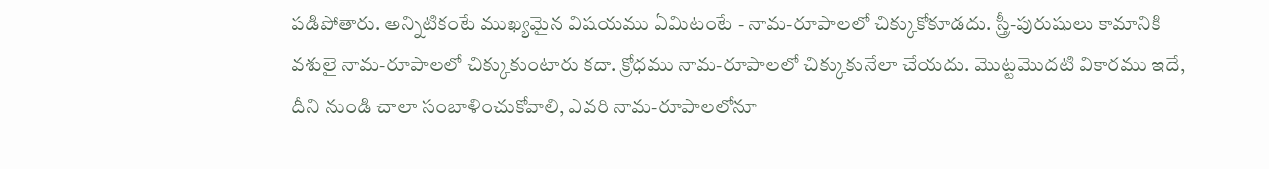పడిపోతారు. అన్నిటికంటే ముఖ్యమైన విషయము ఏమిటంటే - నామ-రూపాలలో చిక్కుకోకూడదు. స్త్రీ-పురుషులు కామానికి వశులై నామ-రూపాలలో చిక్కుకుంటారు కదా. క్రోధము నామ-రూపాలలో చిక్కుకునేలా చేయదు. మొట్టమొదటి వికారము ఇదే, దీని నుండి చాలా సంబాళించుకోవాలి, ఎవరి నామ-రూపాలలోనూ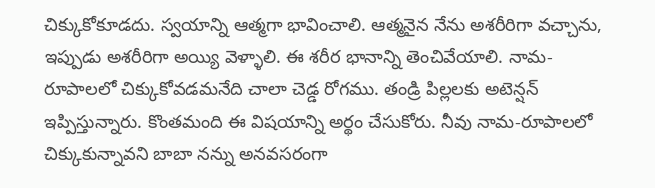చిక్కుకోకూడదు. స్వయాన్ని ఆత్మగా భావించాలి. ఆత్మనైన నేను అశరీరిగా వచ్చాను, ఇప్పుడు అశరీరిగా అయ్యి వెళ్ళాలి. ఈ శరీర భానాన్ని తెంచివేయాలి. నామ-రూపాలలో చిక్కుకోవడమనేది చాలా చెడ్డ రోగము. తండ్రి పిల్లలకు అటెన్షన్ ఇప్పిస్తున్నారు. కొంతమంది ఈ విషయాన్ని అర్థం చేసుకోరు. నీవు నామ-రూపాలలో చిక్కుకున్నావని బాబా నన్ను అనవసరంగా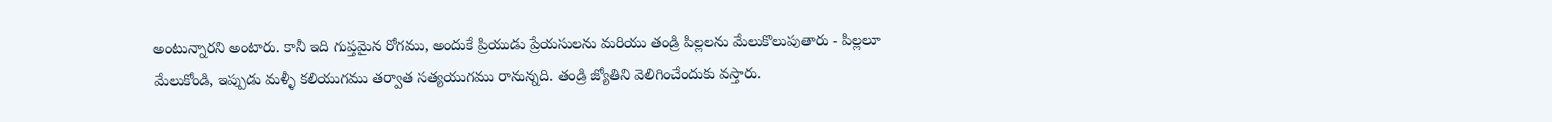అంటున్నారని అంటారు. కానీ ఇది గుప్తమైన రోగము, అందుకే ప్రియుడు ప్రేయసులను మరియు తండ్రి పిల్లలను మేలుకొలుపుతారు - పిల్లలూ మేలుకోండి, ఇప్పుడు మళ్ళీ కలియుగము తర్వాత సత్యయుగము రానున్నది. తండ్రి జ్యోతిని వెలిగించేందుకు వస్తారు.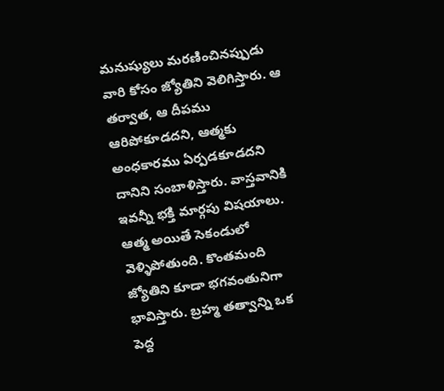మనుష్యులు మరణించినప్పుడు వారి కోసం జ్యోతిని వెలిగిస్తారు. ఆ తర్వాత, ఆ దీపము ఆరిపోకూడదని, ఆత్మకు అంధకారము ఏర్పడకూడదని దానిని సంబాళిస్తారు. వాస్తవానికి ఇవన్నీ భక్తి మార్గపు విషయాలు. ఆత్మ అయితే సెకండులో వెళ్ళిపోతుంది. కొంతమంది జ్యోతిని కూడా భగవంతునిగా భావిస్తారు. బ్రహ్మ తత్వాన్ని ఒక పెద్ద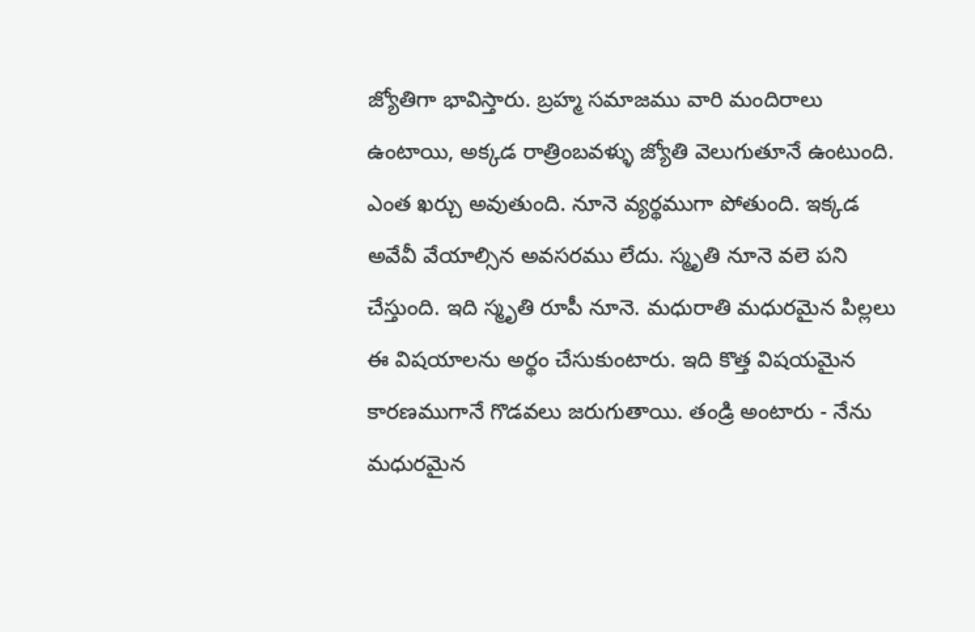జ్యోతిగా భావిస్తారు. బ్రహ్మ సమాజము వారి మందిరాలు ఉంటాయి, అక్కడ రాత్రింబవళ్ళు జ్యోతి వెలుగుతూనే ఉంటుంది. ఎంత ఖర్చు అవుతుంది. నూనె వ్యర్థముగా పోతుంది. ఇక్కడ అవేవీ వేయాల్సిన అవసరము లేదు. స్మృతి నూనె వలె పని చేస్తుంది. ఇది స్మృతి రూపీ నూనె. మధురాతి మధురమైన పిల్లలు ఈ విషయాలను అర్థం చేసుకుంటారు. ఇది కొత్త విషయమైన కారణముగానే గొడవలు జరుగుతాయి. తండ్రి అంటారు - నేను మధురమైన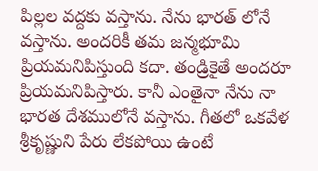పిల్లల వద్దకు వస్తాను. నేను భారత్ లోనే వస్తాను. అందరికీ తమ జన్మభూమి ప్రియమనిపిస్తుంది కదా. తండ్రికైతే అందరూ ప్రియమనిపిస్తారు. కానీ ఎంతైనా నేను నా భారత దేశములోనే వస్తాను. గీతలో ఒకవేళ శ్రీకృష్ణుని పేరు లేకపోయి ఉంటే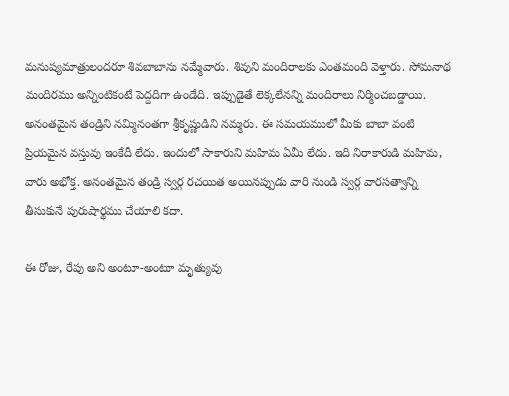మనుష్యమాత్రులందరూ శివబాబాను నమ్మేవారు. శివుని మందిరాలకు ఎంతమంది వెళ్తారు. సోమనాథ మందిరము అన్నింటికంటే పెద్దదిగా ఉండేది. ఇప్పుడైతే లెక్కలేనన్ని మందిరాలు నిర్మించబడ్డాయి. అనంతమైన తండ్రిని నమ్మినంతగా శ్రీకృష్ణుడిని నమ్మరు. ఈ సమయములో మీకు బాబా వంటి ప్రియమైన వస్తువు ఇంకేదీ లేదు. ఇందులో సాకారుని మహిమ ఏమీ లేదు. ఇది నిరాకారుడి మహిమ, వారు అభోక్త. అనంతమైన తండ్రి స్వర్గ రచయిత అయినప్పుడు వారి నుండి స్వర్గ వారసత్వాన్ని తీసుకునే పురుషార్థము చేయాలి కదా.

ఈ రోజు, రేపు అని అంటూ-అంటూ మృత్యువు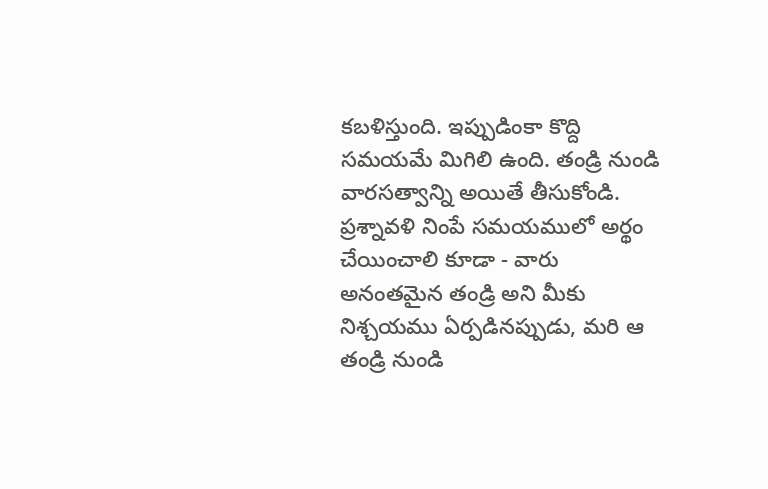కబళిస్తుంది. ఇప్పుడింకా కొద్ది సమయమే మిగిలి ఉంది. తండ్రి నుండి వారసత్వాన్ని అయితే తీసుకోండి. ప్రశ్నావళి నింపే సమయములో అర్థం చేయించాలి కూడా - వారు అనంతమైన తండ్రి అని మీకు నిశ్చయము ఏర్పడినప్పుడు, మరి ఆ తండ్రి నుండి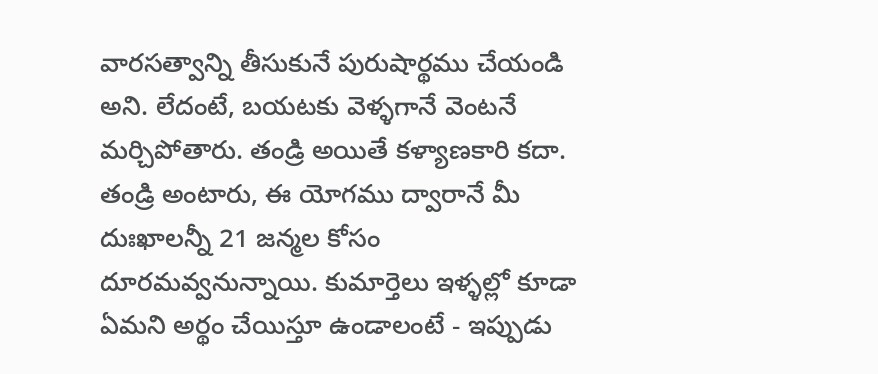వారసత్వాన్ని తీసుకునే పురుషార్థము చేయండి అని. లేదంటే, బయటకు వెళ్ళగానే వెంటనే మర్చిపోతారు. తండ్రి అయితే కళ్యాణకారి కదా. తండ్రి అంటారు, ఈ యోగము ద్వారానే మీ దుఃఖాలన్నీ 21 జన్మల కోసం దూరమవ్వనున్నాయి. కుమార్తెలు ఇళ్ళల్లో కూడా ఏమని అర్థం చేయిస్తూ ఉండాలంటే - ఇప్పుడు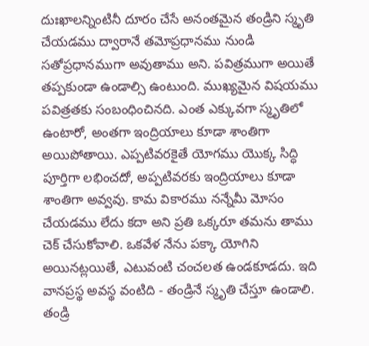దుఃఖాలన్నింటినీ దూరం చేసే అనంతమైన తండ్రిని స్మృతి చేయడము ద్వారానే తమోప్రధానము నుండి సతోప్రధానముగా అవుతాము అని. పవిత్రముగా అయితే తప్పకుండా ఉండాల్సి ఉంటుంది. ముఖ్యమైన విషయము పవిత్రతకు సంబంధించినది. ఎంత ఎక్కువగా స్మృతిలో ఉంటారో, అంతగా ఇంద్రియాలు కూడా శాంతిగా అయిపోతాయి. ఎప్పటివరకైతే యోగము యొక్క సిద్ధి పూర్తిగా లభించదో, అప్పటివరకు ఇంద్రియాలు కూడా శాంతిగా అవ్వవు. కామ వికారము నన్నేమీ మోసం చేయడము లేదు కదా అని ప్రతి ఒక్కరూ తమను తాము చెక్ చేసుకోవాలి. ఒకవేళ నేను పక్కా యోగిని అయినట్లయితే, ఎటువంటి చంచలత ఉండకూడదు. ఇది వానప్రస్థ అవస్థ వంటిది - తండ్రినే స్మృతి చేస్తూ ఉండాలి. తండ్రి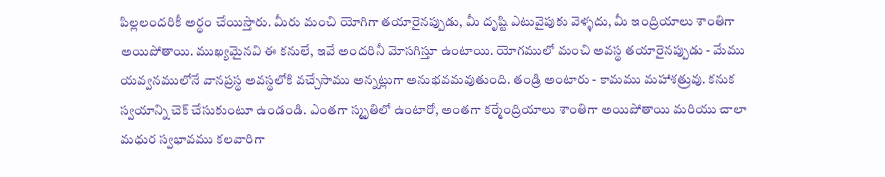పిల్లలందరికీ అర్థం చేయిస్తారు. మీరు మంచి యోగిగా తయారైనప్పుడు, మీ దృష్టి ఎటువైపుకు వెళ్ళదు, మీ ఇంద్రియాలు శాంతిగా అయిపోతాయి. ముఖ్యమైనవి ఈ కనులే, ఇవే అందరినీ మోసగిస్తూ ఉంటాయి. యోగములో మంచి అవస్థ తయారైనప్పుడు - మేము యవ్వనములోనే వానప్రస్థ అవస్థలోకి వచ్చేసాము అన్నట్లుగా అనుభవమవుతుంది. తండ్రి అంటారు - కామము మహాశత్రువు. కనుక స్వయాన్ని చెక్ చేసుకుంటూ ఉండండి. ఎంతగా స్మృతిలో ఉంటారో, అంతగా కర్మేంద్రియాలు శాంతిగా అయిపోతాయి మరియు చాలా మధుర స్వభావము కలవారిగా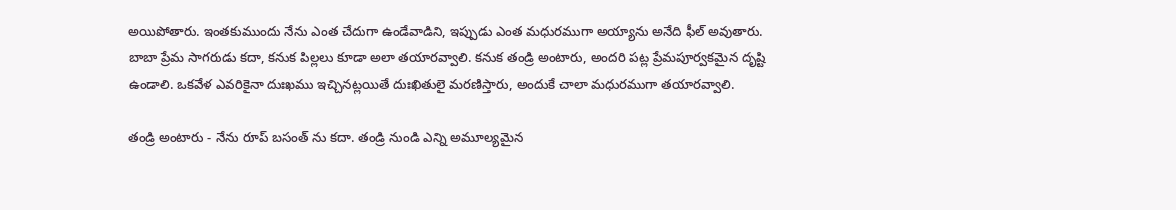అయిపోతారు. ఇంతకుముందు నేను ఎంత చేదుగా ఉండేవాడిని, ఇప్పుడు ఎంత మధురముగా అయ్యాను అనేది ఫీల్ అవుతారు. బాబా ప్రేమ సాగరుడు కదా, కనుక పిల్లలు కూడా అలా తయారవ్వాలి. కనుక తండ్రి అంటారు, అందరి పట్ల ప్రేమపూర్వకమైన దృష్టి ఉండాలి. ఒకవేళ ఎవరికైనా దుఃఖము ఇచ్చినట్లయితే దుఃఖితులై మరణిస్తారు, అందుకే చాలా మధురముగా తయారవ్వాలి.

తండ్రి అంటారు - నేను రూప్ బసంత్ ను కదా. తండ్రి నుండి ఎన్ని అమూల్యమైన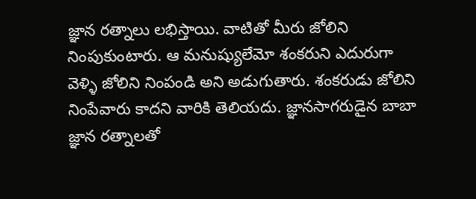జ్ఞాన రత్నాలు లభిస్తాయి. వాటితో మీరు జోలిని నింపుకుంటారు. ఆ మనుష్యులేమో శంకరుని ఎదురుగా వెళ్ళి జోలిని నింపండి అని అడుగుతారు. శంకరుడు జోలిని నింపేవారు కాదని వారికి తెలియదు. జ్ఞానసాగరుడైన బాబా జ్ఞాన రత్నాలతో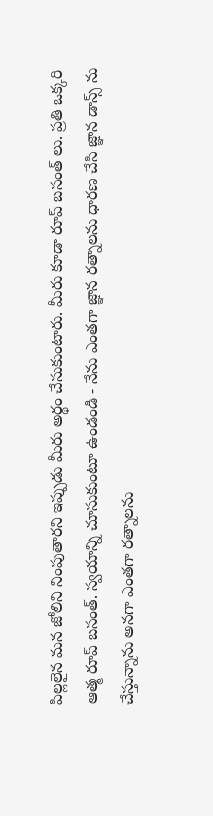పిల్లలైన మన జోలిని నింపుతారని ఇప్పుడు మీరు అర్థం చేసుకుంటారు. మీరు కూడా రూప్ బసంత్ లు. ప్రతి ఒక్కరి ఆత్మ రూప్ బసంత్. స్వయాన్ని చూసుకుంటూ ఉండండి - నేను ఎంతగా జ్ఞాన రత్నాలను ధారణ చేసి జ్ఞాన డాన్స్ ను చేస్తున్నాను అనగా ఎంతగా రత్నాలను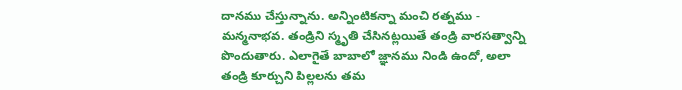దానము చేస్తున్నాను. అన్నింటికన్నా మంచి రత్నము - మన్మనాభవ. తండ్రిని స్మృతి చేసినట్లయితే తండ్రి వారసత్వాన్ని పొందుతారు. ఎలాగైతే బాబాలో జ్ఞానము నిండి ఉందో, అలా తండ్రి కూర్చుని పిల్లలను తమ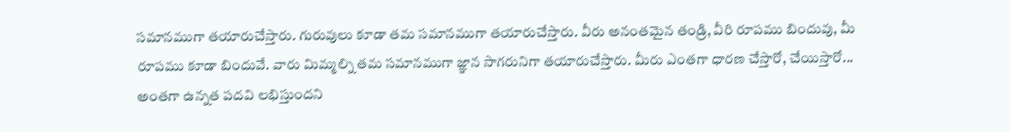సమానముగా తయారుచేస్తారు. గురువులు కూడా తమ సమానముగా తయారుచేస్తారు. వీరు అనంతమైన తండ్రి, వీరి రూపము బిందువు, మీ రూపము కూడా బిందువే. వారు మిమ్మల్ని తమ సమానముగా జ్ఞాన సాగరునిగా తయారుచేస్తారు. మీరు ఎంతగా ధారణ చేస్తారో, చేయిస్తారో... అంతగా ఉన్నత పదవి లభిస్తుందని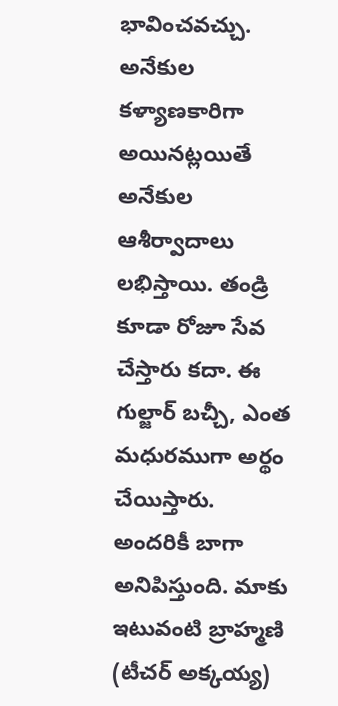భావించవచ్చు. అనేకుల కళ్యాణకారిగా అయినట్లయితే అనేకుల ఆశీర్వాదాలు లభిస్తాయి. తండ్రి కూడా రోజూ సేవ చేస్తారు కదా. ఈ గుల్జార్ బచ్చీ, ఎంత మధురముగా అర్థం చేయిస్తారు. అందరికీ బాగా అనిపిస్తుంది. మాకు ఇటువంటి బ్రాహ్మణి (టీచర్ అక్కయ్య)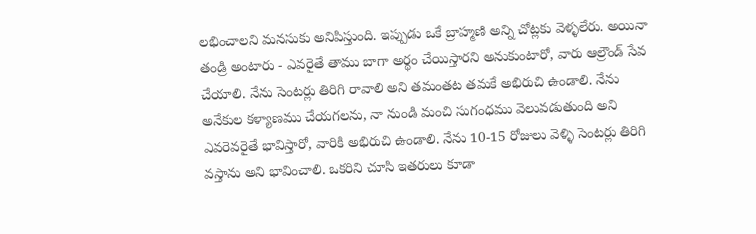లభించాలని మనసుకు అనిపిస్తుంది. ఇప్పుడు ఒకే బ్రాహ్మణి అన్ని చోట్లకు వెళ్ళలేరు. అయినా తండ్రి అంటారు - ఎవరైతే తాము బాగా అర్థం చేయిస్తారని అనుకుంటారో, వారు ఆల్రౌండ్ సేవ చేయాలి. నేను సెంటర్లు తిరిగి రావాలి అని తమంతట తమకే అభిరుచి ఉండాలి. నేను అనేకుల కళ్యాణము చేయగలను, నా నుండి మంచి సుగంధము వెలువడుతుంది అని ఎవరెవరైతే భావిస్తారో, వారికి అభిరుచి ఉండాలి. నేను 10-15 రోజులు వెళ్ళి సెంటర్లు తిరిగి వస్తాను అని భావించాలి. ఒకరిని చూసి ఇతరులు కూడా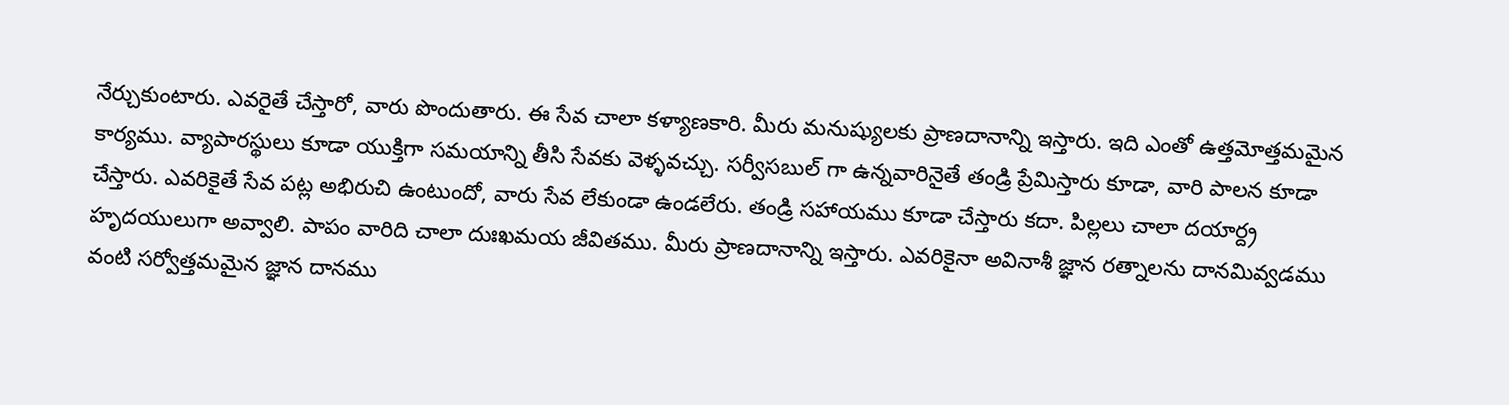నేర్చుకుంటారు. ఎవరైతే చేస్తారో, వారు పొందుతారు. ఈ సేవ చాలా కళ్యాణకారి. మీరు మనుష్యులకు ప్రాణదానాన్ని ఇస్తారు. ఇది ఎంతో ఉత్తమోత్తమమైన కార్యము. వ్యాపారస్థులు కూడా యుక్తిగా సమయాన్ని తీసి సేవకు వెళ్ళవచ్చు. సర్వీసబుల్ గా ఉన్నవారినైతే తండ్రి ప్రేమిస్తారు కూడా, వారి పాలన కూడా చేస్తారు. ఎవరికైతే సేవ పట్ల అభిరుచి ఉంటుందో, వారు సేవ లేకుండా ఉండలేరు. తండ్రి సహాయము కూడా చేస్తారు కదా. పిల్లలు చాలా దయార్ద్ర హృదయులుగా అవ్వాలి. పాపం వారిది చాలా దుఃఖమయ జీవితము. మీరు ప్రాణదానాన్ని ఇస్తారు. ఎవరికైనా అవినాశీ జ్ఞాన రత్నాలను దానమివ్వడము వంటి సర్వోత్తమమైన జ్ఞాన దానము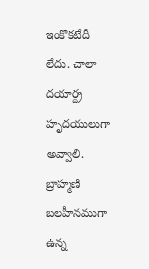ఇంకొకటేదీ లేదు. చాలా దయార్ద్ర హృదయులుగా అవ్వాలి. బ్రాహ్మణి బలహీనముగా ఉన్న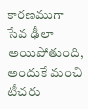కారణముగా సేవ ఢీలా అయిపోతుంది, అందుకే మంచి టీచరు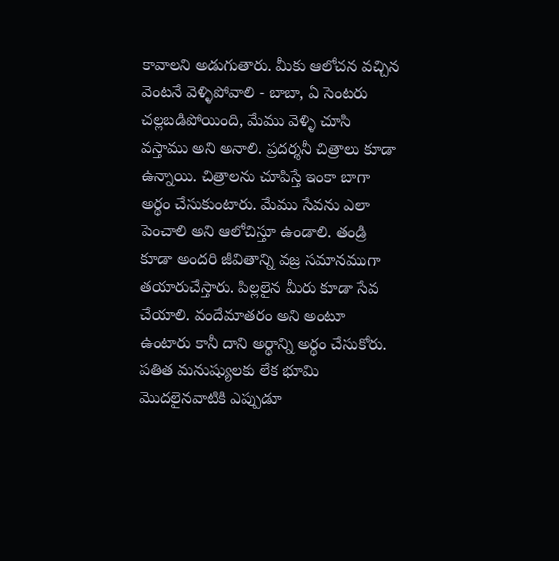కావాలని అడుగుతారు. మీకు ఆలోచన వచ్చిన వెంటనే వెళ్ళిపోవాలి - బాబా, ఏ సెంటరు చల్లబడిపోయింది, మేము వెళ్ళి చూసి వస్తాము అని అనాలి. ప్రదర్శనీ చిత్రాలు కూడా ఉన్నాయి. చిత్రాలను చూపిస్తే ఇంకా బాగా అర్థం చేసుకుంటారు. మేము సేవను ఎలా పెంచాలి అని ఆలోచిస్తూ ఉండాలి. తండ్రి కూడా అందరి జీవితాన్ని వజ్ర సమానముగా తయారుచేస్తారు. పిల్లలైన మీరు కూడా సేవ చేయాలి. వందేమాతరం అని అంటూ ఉంటారు కానీ దాని అర్థాన్ని అర్థం చేసుకోరు. పతిత మనుష్యులకు లేక భూమి మొదలైనవాటికి ఎప్పుడూ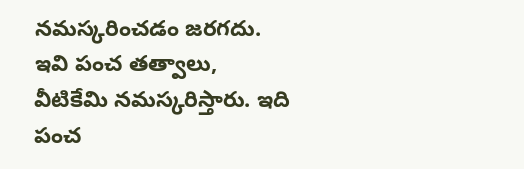నమస్కరించడం జరగదు. ఇవి పంచ తత్వాలు, వీటికేమి నమస్కరిస్తారు. ఇది పంచ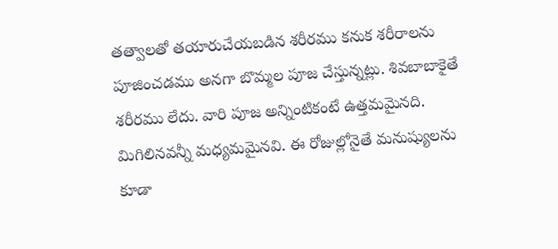తత్వాలతో తయారుచేయబడిన శరీరము కనుక శరీరాలను పూజించడము అనగా బొమ్మల పూజ చేస్తున్నట్లు. శివబాబాకైతే శరీరము లేదు. వారి పూజ అన్నింటికంటే ఉత్తమమైనది. మిగిలినవన్నీ మధ్యమమైనవి. ఈ రోజుల్లోనైతే మనుష్యులను కూడా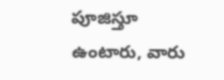పూజిస్తూ ఉంటారు, వారు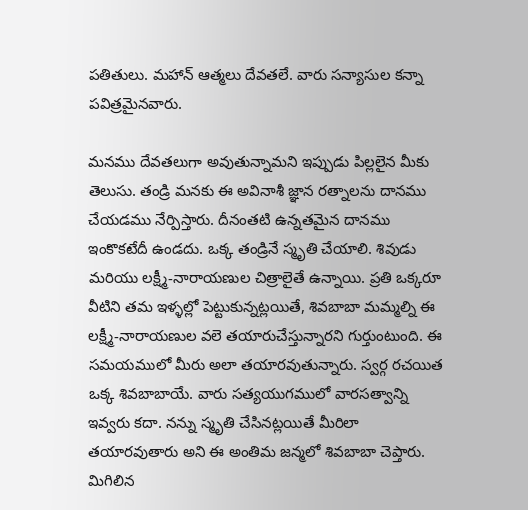పతితులు. మహాన్ ఆత్మలు దేవతలే. వారు సన్యాసుల కన్నా పవిత్రమైనవారు.

మనము దేవతలుగా అవుతున్నామని ఇప్పుడు పిల్లలైన మీకు తెలుసు. తండ్రి మనకు ఈ అవినాశీ జ్ఞాన రత్నాలను దానము చేయడము నేర్పిస్తారు. దీనంతటి ఉన్నతమైన దానము ఇంకొకటేదీ ఉండదు. ఒక్క తండ్రినే స్మృతి చేయాలి. శివుడు మరియు లక్ష్మీ-నారాయణుల చిత్రాలైతే ఉన్నాయి. ప్రతి ఒక్కరూ వీటిని తమ ఇళ్ళల్లో పెట్టుకున్నట్లయితే, శివబాబా మమ్మల్ని ఈ లక్ష్మీ-నారాయణుల వలె తయారుచేస్తున్నారని గుర్తుంటుంది. ఈ సమయములో మీరు అలా తయారవుతున్నారు. స్వర్గ రచయిత ఒక్క శివబాబాయే. వారు సత్యయుగములో వారసత్వాన్ని ఇవ్వరు కదా. నన్ను స్మృతి చేసినట్లయితే మీరిలా తయారవుతారు అని ఈ అంతిమ జన్మలో శివబాబా చెప్తారు. మిగిలిన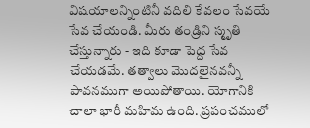విషయాలన్నింటినీ వదిలి కేవలం సేవయే సేవ చేయండి. మీరు తండ్రిని స్మృతి చేస్తున్నారు - ఇది కూడా పెద్ద సేవ చేయడమే. తత్వాలు మొదలైనవన్నీ పావనముగా అయిపోతాయి. యోగానికి చాలా భారీ మహిమ ఉంది. ప్రపంచములో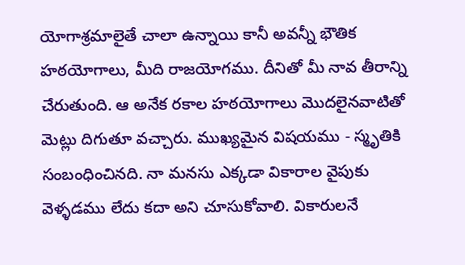యోగాశ్రమాలైతే చాలా ఉన్నాయి కానీ అవన్నీ భౌతిక హఠయోగాలు, మీది రాజయోగము. దీనితో మీ నావ తీరాన్ని చేరుతుంది. ఆ అనేక రకాల హఠయోగాలు మొదలైనవాటితో మెట్లు దిగుతూ వచ్చారు. ముఖ్యమైన విషయము - స్మృతికి సంబంధించినది. నా మనసు ఎక్కడా వికారాల వైపుకు వెళ్ళడము లేదు కదా అని చూసుకోవాలి. వికారులనే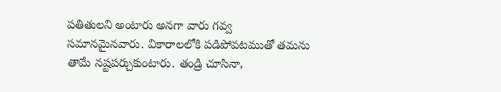పతితులని అంటారు అనగా వారు గవ్వ సమానమైనవారు. వికారాలలోకి పడిపోవటముతో తమను తామే నష్టపర్చుకుంటారు. తండ్రి చూసినా,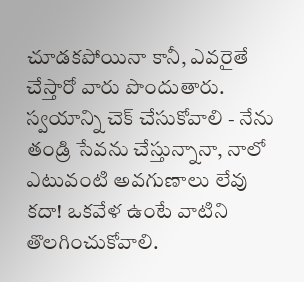చూడకపోయినా కానీ, ఎవరైతే చేస్తారో వారు పొందుతారు. స్వయాన్ని చెక్ చేసుకోవాలి - నేను తండ్రి సేవను చేస్తున్నానా, నాలో ఎటువంటి అవగుణాలు లేవు కదా! ఒకవేళ ఉంటే వాటిని తొలగించుకోవాలి.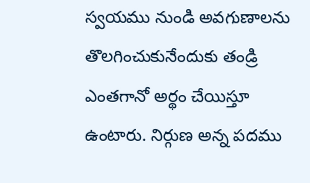స్వయము నుండి అవగుణాలను తొలగించుకునేందుకు తండ్రి ఎంతగానో అర్థం చేయిస్తూ ఉంటారు. నిర్గుణ అన్న పదము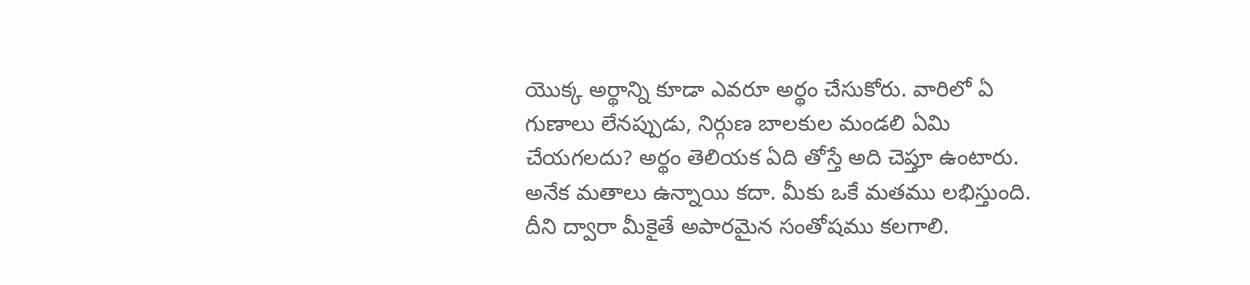యొక్క అర్థాన్ని కూడా ఎవరూ అర్థం చేసుకోరు. వారిలో ఏ గుణాలు లేనప్పుడు, నిర్గుణ బాలకుల మండలి ఏమి చేయగలదు? అర్థం తెలియక ఏది తోస్తే అది చెప్తూ ఉంటారు. అనేక మతాలు ఉన్నాయి కదా. మీకు ఒకే మతము లభిస్తుంది. దీని ద్వారా మీకైతే అపారమైన సంతోషము కలగాలి.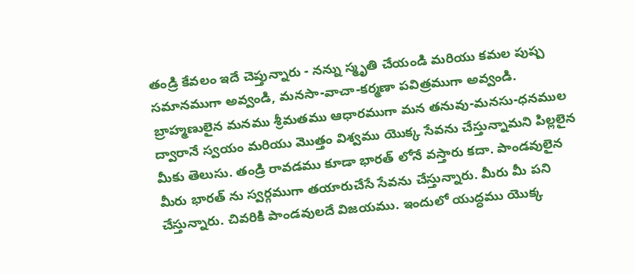తండ్రి కేవలం ఇదే చెప్తున్నారు - నన్ను స్మృతి చేయండి మరియు కమల పుష్ప సమానముగా అవ్వండి, మనసా-వాచా-కర్మణా పవిత్రముగా అవ్వండి. బ్రాహ్మణులైన మనము శ్రీమతము ఆధారముగా మన తనువు-మనసు-ధనముల ద్వారానే స్వయం మరియు మొత్తం విశ్వము యొక్క సేవను చేస్తున్నామని పిల్లలైన మీకు తెలుసు. తండ్రి రావడము కూడా భారత్ లోనే వస్తారు కదా. పాండవులైన మీరు భారత్ ను స్వర్గముగా తయారుచేసే సేవను చేస్తున్నారు. మీరు మీ పని చేస్తున్నారు. చివరికి పాండవులదే విజయము. ఇందులో యుద్ధము యొక్క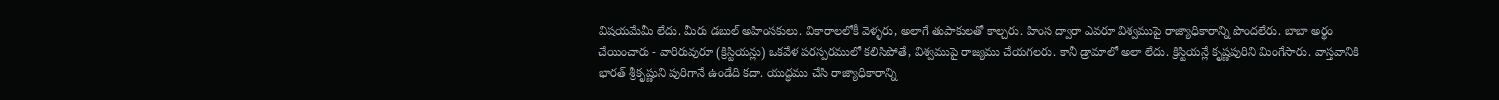విషయమేమీ లేదు. మీరు డబుల్ అహింసకులు. వికారాలలోకీ వెళ్ళరు, అలాగే తుపాకులతో కాల్చరు. హింస ద్వారా ఎవరూ విశ్వముపై రాజ్యాధికారాన్ని పొందలేరు. బాబా అర్థం చేయించారు - వారిరువురూ (క్రిస్టియన్లు) ఒకవేళ పరస్పరములో కలిసిపోతే, విశ్వముపై రాజ్యము చేయగలరు. కానీ డ్రామాలో అలా లేదు. క్రిస్టియన్లే కృష్ణపురిని మింగేసారు. వాస్తవానికి భారత్ శ్రీకృష్ణుని పురిగానే ఉండేది కదా. యుద్ధము చేసి రాజ్యాధికారాన్ని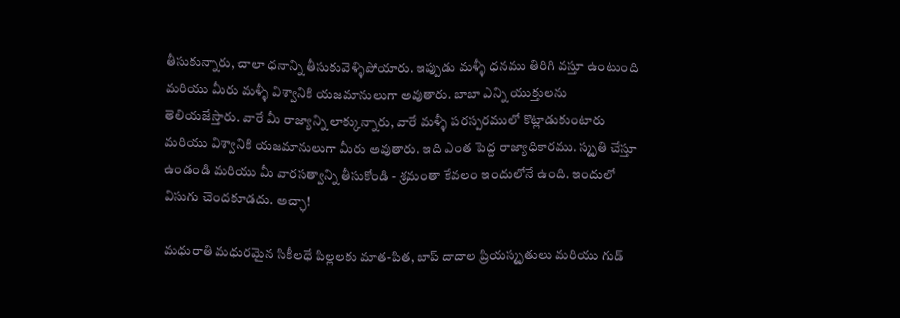తీసుకున్నారు, చాలా ధనాన్ని తీసుకువెళ్ళిపోయారు. ఇప్పుడు మళ్ళీ ధనము తిరిగి వస్తూ ఉంటుంది మరియు మీరు మళ్ళీ విశ్వానికి యజమానులుగా అవుతారు. బాబా ఎన్ని యుక్తులను తెలియజేస్తారు. వారే మీ రాజ్యాన్ని లాక్కున్నారు, వారే మళ్ళీ పరస్పరములో కొట్లాడుకుంటారు మరియు విశ్వానికి యజమానులుగా మీరు అవుతారు. ఇది ఎంత పెద్ద రాజ్యాధికారము. స్మృతి చేస్తూ ఉండండి మరియు మీ వారసత్వాన్ని తీసుకోండి - శ్రమంతా కేవలం ఇందులోనే ఉంది. ఇందులో విసుగు చెందకూడదు. అచ్ఛా!

మధురాతి మధురమైన సికీలధే పిల్లలకు మాత-పిత, బాప్ దాదాల ప్రియస్మృతులు మరియు గుడ్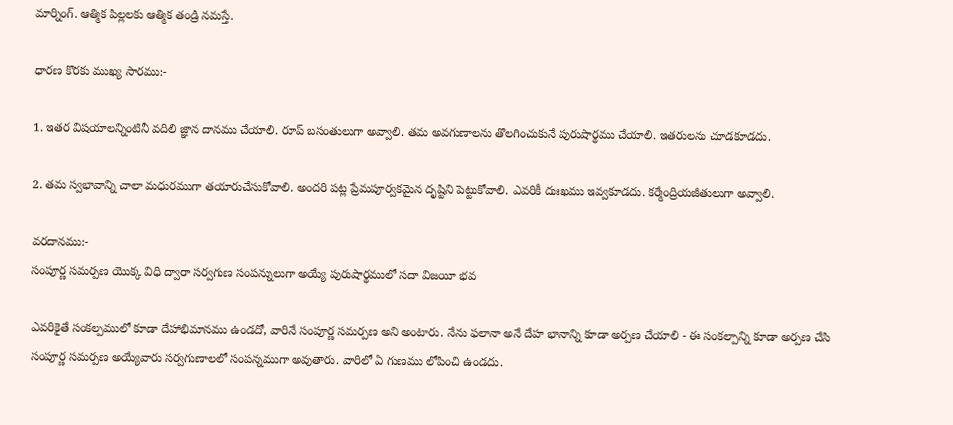మార్నింగ్. ఆత్మిక పిల్లలకు ఆత్మిక తండ్రి నమస్తే.

ధారణ కొరకు ముఖ్య సారము:-

1. ఇతర విషయాలన్నింటినీ వదిలి జ్ఞాన దానము చేయాలి. రూప్ బసంతులుగా అవ్వాలి. తమ అవగుణాలను తొలగించుకునే పురుషార్థము చేయాలి. ఇతరులను చూడకూడదు.

2. తమ స్వభావాన్ని చాలా మధురముగా తయారుచేసుకోవాలి. అందరి పట్ల ప్రేమపూర్వకమైన దృష్టిని పెట్టుకోవాలి. ఎవరికీ దుఃఖము ఇవ్వకూడదు. కర్మేంద్రియజీతులుగా అవ్వాలి.

వరదానము:-
సంపూర్ణ సమర్పణ యొక్క విధి ద్వారా సర్వగుణ సంపన్నులుగా అయ్యే పురుషార్థములో సదా విజయీ భవ

ఎవరికైతే సంకల్పములో కూడా దేహాభిమానము ఉండదో, వారినే సంపూర్ణ సమర్పణ అని అంటారు. నేను ఫలానా అనే దేహ భానాన్ని కూడా అర్పణ చేయాలి - ఈ సంకల్పాన్ని కూడా అర్పణ చేసి సంపూర్ణ సమర్పణ అయ్యేవారు సర్వగుణాలలో సంపన్నముగా అవుతారు. వారిలో ఏ గుణము లోపించి ఉండదు.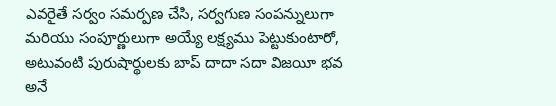ఎవరైతే సర్వం సమర్పణ చేసి, సర్వగుణ సంపన్నులుగా మరియు సంపూర్ణులుగా అయ్యే లక్ష్యము పెట్టుకుంటారో, అటువంటి పురుషార్థులకు బాప్ దాదా సదా విజయీ భవ అనే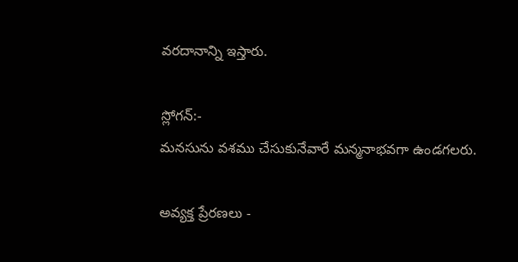వరదానాన్ని ఇస్తారు.

స్లోగన్:-
మనసును వశము చేసుకునేవారే మన్మనాభవగా ఉండగలరు.

అవ్యక్త ప్రేరణలు -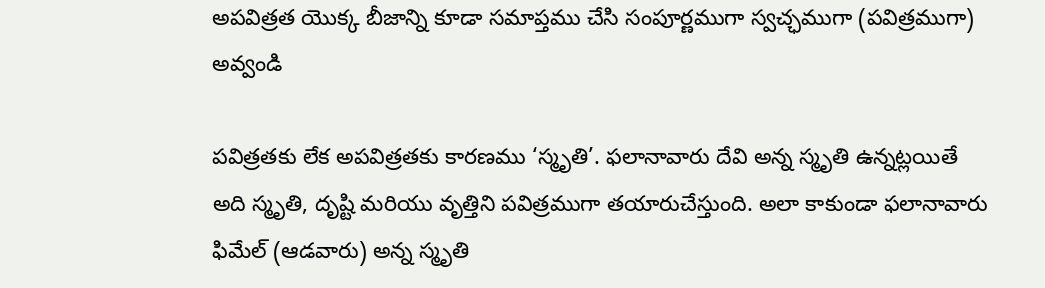అపవిత్రత యొక్క బీజాన్ని కూడా సమాప్తము చేసి సంపూర్ణముగా స్వచ్ఛముగా (పవిత్రముగా) అవ్వండి

పవిత్రతకు లేక అపవిత్రతకు కారణము ‘స్మృతి’. ఫలానావారు దేవి అన్న స్మృతి ఉన్నట్లయితే అది స్మృతి, దృష్టి మరియు వృత్తిని పవిత్రముగా తయారుచేస్తుంది. అలా కాకుండా ఫలానావారు ఫిమేల్ (ఆడవారు) అన్న స్మృతి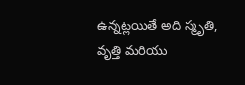ఉన్నట్లయితే అది స్మృతి, వృత్తి మరియు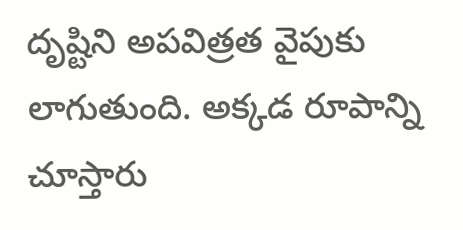దృష్టిని అపవిత్రత వైపుకు లాగుతుంది. అక్కడ రూపాన్ని చూస్తారు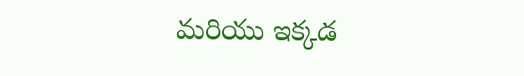మరియు ఇక్కడ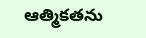ఆత్మికతను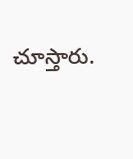చూస్తారు.